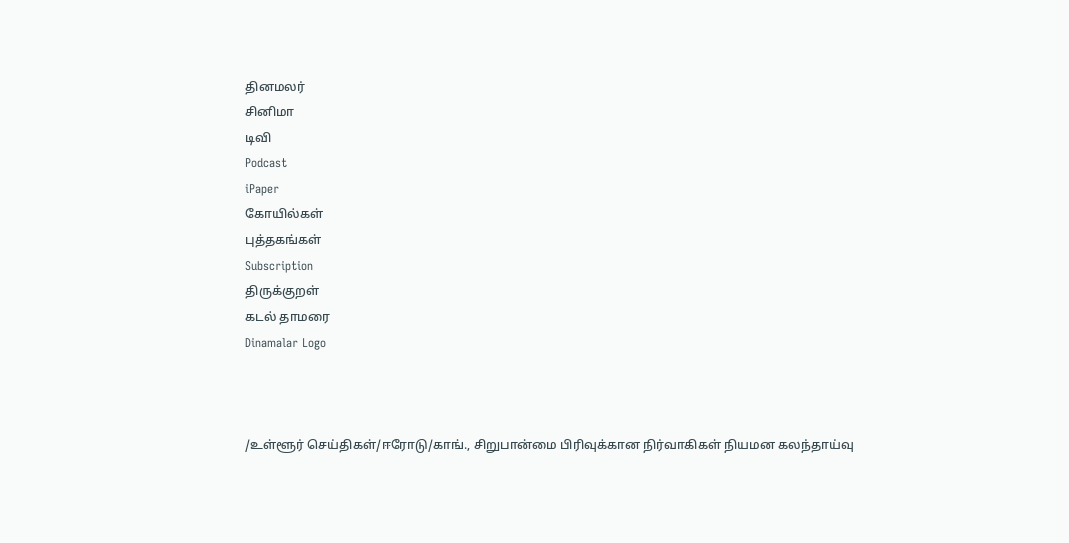தினமலர்
சினிமா
டிவி
Podcast
iPaper
கோயில்கள்
புத்தகங்கள்
Subscription
திருக்குறள்
கடல் தாமரை
Dinamalar Logo



/உள்ளூர் செய்திகள்/ஈரோடு/காங்., சிறுபான்மை பிரிவுக்கான நிர்வாகிகள் நியமன கலந்தாய்வு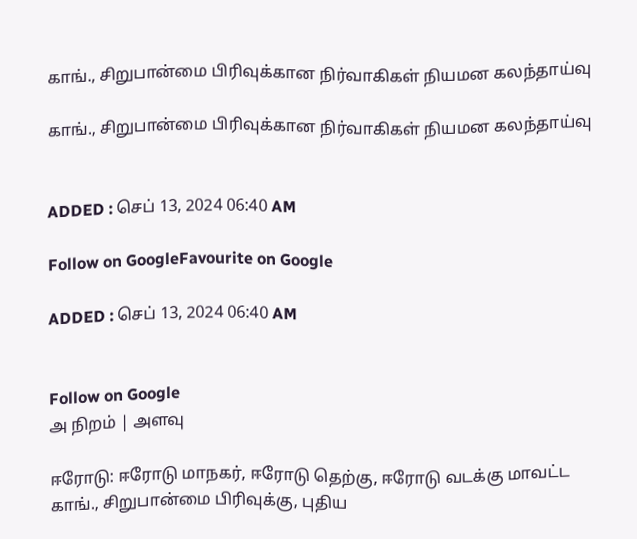காங்., சிறுபான்மை பிரிவுக்கான நிர்வாகிகள் நியமன கலந்தாய்வு

காங்., சிறுபான்மை பிரிவுக்கான நிர்வாகிகள் நியமன கலந்தாய்வு


ADDED : செப் 13, 2024 06:40 AM

Follow on GoogleFavourite on Google

ADDED : செப் 13, 2024 06:40 AM


Follow on Google
அ நிறம் | அளவு

ஈரோடு: ஈரோடு மாநகர், ஈரோடு தெற்கு, ஈரோடு வடக்கு மாவட்ட காங்., சிறுபான்மை பிரிவுக்கு, புதிய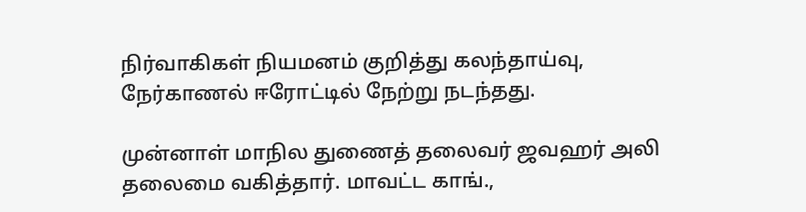நிர்வாகிகள் நியமனம் குறித்து கலந்தாய்வு, நேர்காணல் ஈரோட்டில் நேற்று நடந்தது.

முன்னாள் மாநில துணைத் தலைவர் ஜவஹர் அலி தலைமை வகித்தார். மாவட்ட காங்.,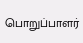பொறுப்பாளர்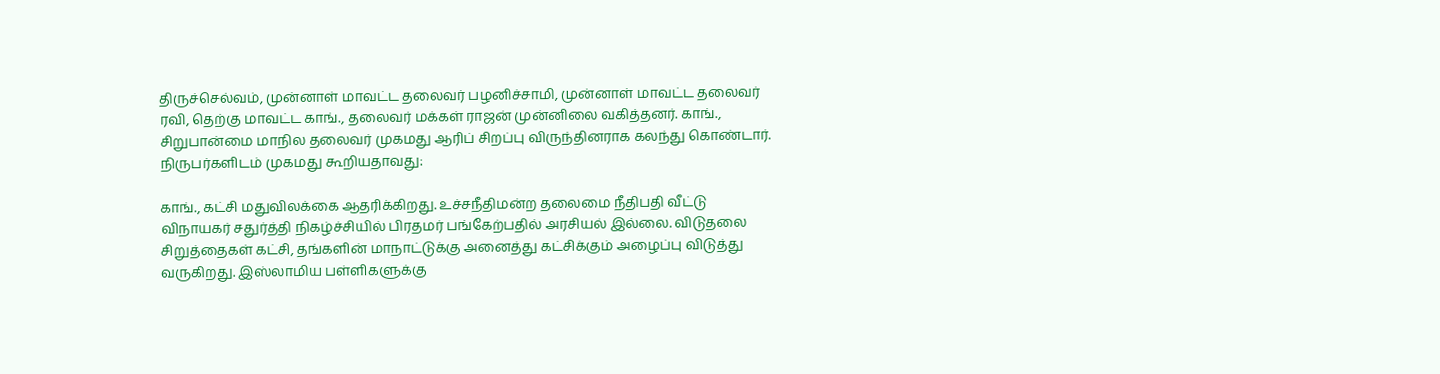திருச்செல்வம், முன்னாள் மாவட்ட தலைவர் பழனிச்சாமி, முன்னாள் மாவட்ட தலைவர் ரவி, தெற்கு மாவட்ட காங்., தலைவர் மக்கள் ராஜன் முன்னிலை வகித்தனர். காங்., சிறுபான்மை மாநில தலைவர் முகமது ஆரிப் சிறப்பு விருந்தினராக கலந்து கொண்டார். நிருபர்களிடம் முகமது கூறியதாவது:

காங்., கட்சி மதுவிலக்கை ஆதரிக்கிறது. உச்சநீதிமன்ற தலைமை நீதிபதி வீட்டு விநாயகர் சதுர்த்தி நிகழ்ச்சியில் பிரதமர் பங்கேற்பதில் அரசியல் இல்லை. விடுதலை சிறுத்தைகள் கட்சி, தங்களின் மாநாட்டுக்கு அனைத்து கட்சிக்கும் அழைப்பு விடுத்து வருகிறது. இஸ்லாமிய பள்ளிகளுக்கு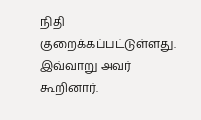நிதி குறைக்கப்பட்டுள்ளது. இவ்வாறு அவர் கூறினார்.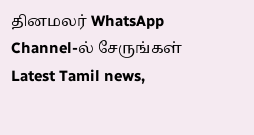தினமலர் WhatsApp Channel-ல் சேருங்கள்
Latest Tamil news,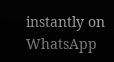instantly on WhatsApp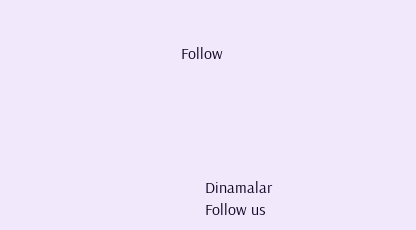Follow





      Dinamalar
      Follow us